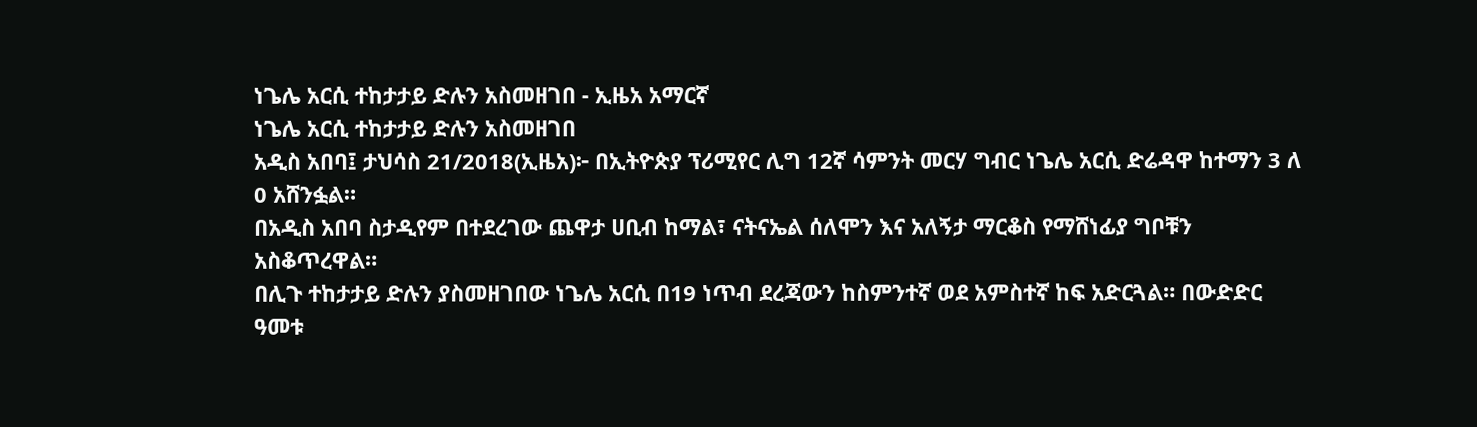ነጌሌ አርሲ ተከታታይ ድሉን አስመዘገበ - ኢዜአ አማርኛ
ነጌሌ አርሲ ተከታታይ ድሉን አስመዘገበ
አዲስ አበባ፤ ታህሳስ 21/2018(ኢዜአ)፦ በኢትዮጵያ ፕሪሚየር ሊግ 12ኛ ሳምንት መርሃ ግብር ነጌሌ አርሲ ድሬዳዋ ከተማን 3 ለ 0 አሸንፏል።
በአዲስ አበባ ስታዲየም በተደረገው ጨዋታ ሀቢብ ከማል፣ ናትናኤል ሰለሞን እና አለኝታ ማርቆስ የማሸነፊያ ግቦቹን አስቆጥረዋል።
በሊጉ ተከታታይ ድሉን ያስመዘገበው ነጌሌ አርሲ በ19 ነጥብ ደረጃውን ከስምንተኛ ወደ አምስተኛ ከፍ አድርጓል። በውድድር ዓመቱ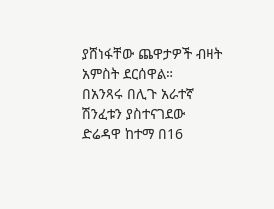ያሸነፋቸው ጨዋታዎች ብዛት አምስት ደርሰዋል።
በአንጻሩ በሊጉ አራተኛ ሽንፈቱን ያስተናገደው ድሬዳዋ ከተማ በ16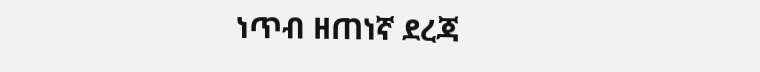ነጥብ ዘጠነኛ ደረጃ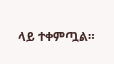ላይ ተቀምጧል።